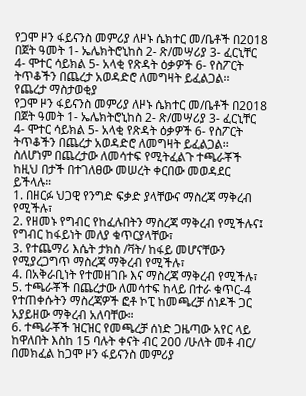የጋሞ ዞን ፋይናንስ መምሪያ ለዞኑ ሴክተር መ/ቤቶች በ2018 በጀት ዓመት 1- ኤሌክትሮኒከስ 2- ጽ/መሣሪያ 3- ፈርኒቸር 4- ሞተር ሳይክል 5- አላቂ የጽዳት ዕቃዎች 6- የስፖርት ትጥቆችን በጨረታ አወዳድሮ ለመግዛት ይፈልጋል፡፡
የጨረታ ማስታወቂያ
የጋሞ ዞን ፋይናንስ መምሪያ ለዞኑ ሴክተር መ/ቤቶች በ2018 በጀት ዓመት 1- ኤሌክትሮኒከስ 2- ጽ/መሣሪያ 3- ፈርኒቸር 4- ሞተር ሳይክል 5- አላቂ የጽዳት ዕቃዎች 6- የስፖርት ትጥቆችን በጨረታ አወዳድሮ ለመግዛት ይፈልጋል፡፡
ስለሆነም በጨረታው ለመሳተፍ የሚትፈልጉ ተጫራቾች ከዚህ በታች በተገለፀው መሠረት ቀርበው መወዳደር ይችላሉ።
1. በዘርፉ ህጋዊ የንግድ ፍቃድ ያላቸውና ማስረጃ ማቅረብ የሚችሉ፣
2. የዘመኑ የግብር የከፈሉበትን ማስረጃ ማቅረብ የሚችሉና፤ የግብር ከፋይነት መለያ ቁጥርያላቸው፣
3. የተጨማሪ እሴት ታክስ /ቫት/ ከፋይ መሆናቸውን የሚያረጋግጥ ማስረጃ ማቅረብ የሚችሉ፣
4. በአቅራቢነት የተመዘገቡ እና ማስረጃ ማቅረብ የሚችሉ፣
5. ተጫራቾች በጨረታው ለመሳተፍ ከላይ በተራ ቁጥር-4 የተጠቀሱትን ማስረጃዎች ፎቶ ኮፒ ከመጫረቻ ሰነዶች ጋር አያይዘው ማቅረብ አለባቸው።
6. ተጫራቾች ዝርዝር የመጫረቻ ሰነድ ጋዜጣው አየር ላይ ከዋለበት እስከ 15 ባሉት ቀናት ብር 200 /ሁለት መቶ ብር/ በመክፈል ከጋሞ ዞን ፋይናንስ መምሪያ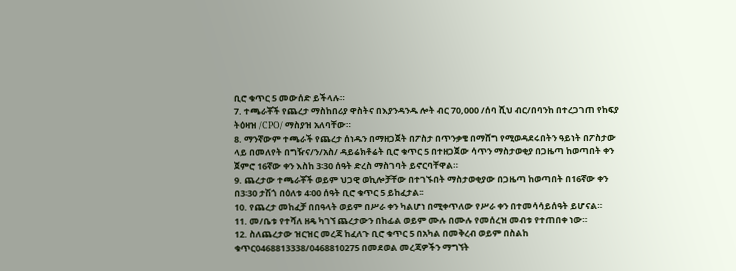ቢሮ ቁጥር 5 መውሰድ ይችላሉ።
7. ተጫራቾች የጨረታ ማስከበሪያ ዋስትና በእያንዳንዱ ሎት ብር 70,000 /ሰባ ሺህ ብር/በባንከ በተረጋገጠ የከፍያ ትዕዛዝ /CPO/ ማስያዝ አለባቸው።
8. ማንኛውም ተጫራች የጨረታ ሰነዱን በማዘጋጀት በፖስታ በጥንቃቄ በማሸግ የሚወዳደሩበትን ዓይነት በፖስታው ላይ በመለየት በግዥና/ን/አስ/ ዳይሬክቶሬት ቢሮ ቁጥር 5 በተዘጋጀው ሳጥን ማስታወቂያ በጋዜጣ ከወጣበት ቀን ጀምሮ 16ኛው ቀን እስከ 3፡30 ሰዓት ድረስ ማስገባት ይኖርባቸዋል።
9. ጨረታው ተጫራቾች ወይም ህጋዊ ወኪሎቻቸው በተገኙበት ማስታወቂያው በጋዜጣ ከወጣበት በ16ኛው ቀን በ3፡30 ታሽጎ በዕለቱ 4፡00 ሰዓት ቢሮ ቁጥር 5 ይከፈታል፡፡
10. የጨረታ መከፈቻ በበዓላት ወይም በሥራ ቀን ካልሆነ በሚቀጥለው የሥራ ቀን በተመሳሳይሰዓት ይሆናል።
11. መ/ቤቱ የተሻለ ዘዴ ካገኘ ጨረታውን በከፊል ወይም ሙሉ በሙሉ የመሰረዝ መብቱ የተጠበቀ ነው።
12. ስለጨረታው ዝርዝር መረጃ ከፈለጉ ቢሮ ቁጥር 5 በአካል በመቅረብ ወይም በስልከ ቁጥር0468813338/0468810275 በመደወል መረጃዎችን ማግኘት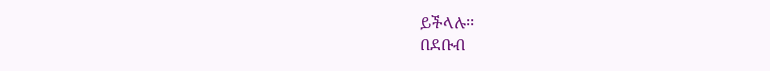ይችላሉ፡፡
በደቡብ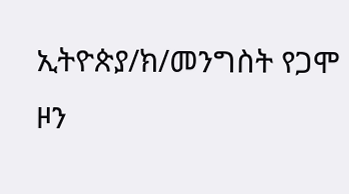ኢትዮጵያ/ክ/መንግስት የጋሞ ዞን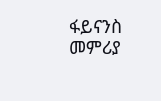ፋይናንስ መምሪያ